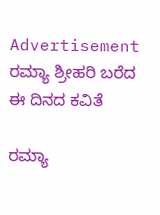Advertisement
ರಮ್ಯಾ ಶ್ರೀಹರಿ ಬರೆದ ಈ ದಿನದ ಕವಿತೆ

ರಮ್ಯಾ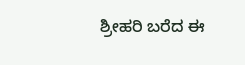ಶ್ರೀಹರಿ ಬರೆದ ಈ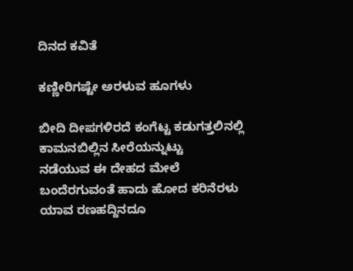ದಿನದ ಕವಿತೆ

ಕಣ್ಣೀರಿಗಷ್ಟೇ ಅರಳುವ ಹೂಗಳು

ಬೀದಿ ದೀಪಗಳಿರದೆ ಕಂಗೆಟ್ಟ ಕಡುಗತ್ತಲಿನಲ್ಲಿ
ಕಾಮನಬಿಲ್ಲಿನ ಸೀರೆಯನ್ನುಟ್ಟು
ನಡೆಯುವ ಈ ದೇಹದ ಮೇಲೆ
ಬಂದೆರಗುವಂತೆ ಹಾದು ಹೋದ ಕರಿನೆರಳು
ಯಾವ ರಣಹದ್ದಿನದೂ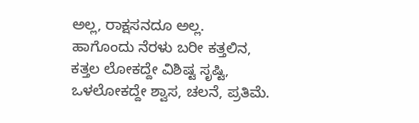ಅಲ್ಲ, ರಾಕ್ಷಸನದೂ ಅಲ್ಲ.
ಹಾಗೊಂದು ನೆರಳು ಬರೀ ಕತ್ತಲಿನ,
ಕತ್ತಲ ಲೋಕದ್ದೇ ವಿಶಿಷ್ಟ ಸೃಷ್ಟಿ,
ಒಳಲೋಕದ್ದೇ ಶ್ವಾಸ, ಚಲನೆ, ಪ್ರತಿಮೆ.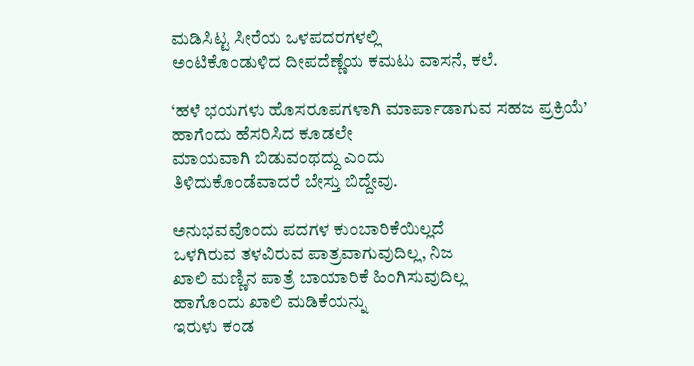ಮಡಿಸಿಟ್ಟ ಸೀರೆಯ ಒಳಪದರಗಳಲ್ಲಿ
ಅಂಟಿಕೊಂಡುಳಿದ ದೀಪದೆಣ್ಣೆಯ ಕಮಟು ವಾಸನೆ, ಕಲೆ.

‘ಹಳೆ ಭಯಗಳು ಹೊಸರೂಪಗಳಾಗಿ ಮಾರ್ಪಾಡಾಗುವ ಸಹಜ ಪ್ರಕ್ರಿಯೆ’
ಹಾಗೆಂದು ಹೆಸರಿಸಿದ ಕೂಡಲೇ
ಮಾಯವಾಗಿ ಬಿಡುವಂಥದ್ದು ಎಂದು
ತಿಳಿದುಕೊಂಡೆವಾದರೆ ಬೇಸ್ತು ಬಿದ್ದೇವು.

ಅನುಭವವೊಂದು ಪದಗಳ ಕುಂಬಾರಿಕೆಯಿಲ್ಲದೆ
ಒಳಗಿರುವ ತಳವಿರುವ ಪಾತ್ರವಾಗುವುದಿಲ್ಲ, ನಿಜ
ಖಾಲಿ ಮಣ್ಣಿನ ಪಾತ್ರೆ ಬಾಯಾರಿಕೆ ಹಿಂಗಿಸುವುದಿಲ್ಲ
ಹಾಗೊಂದು ಖಾಲಿ ಮಡಿಕೆಯನ್ನು
ಇರುಳು ಕಂಡ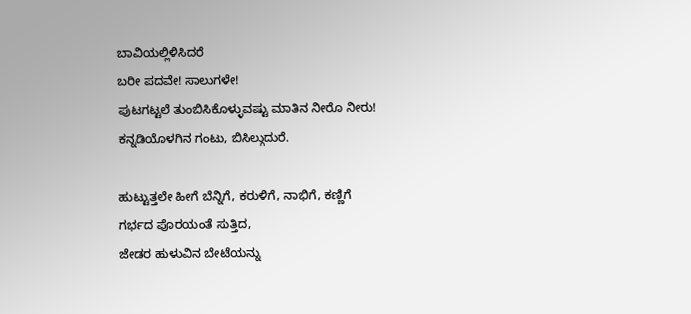ಬಾವಿಯಲ್ಲಿಳಿಸಿದರೆ
ಬರೀ ಪದವೇ! ಸಾಲುಗಳೇ!
ಪುಟಗಟ್ಟಲೆ ತುಂಬಿಸಿಕೊಳ್ಳುವಷ್ಟು ಮಾತಿನ ನೀರೊ ನೀರು!
ಕನ್ನಡಿಯೊಳಗಿನ ಗಂಟು, ಬಿಸಿಲ್ಗುದುರೆ.

ಹುಟ್ಟುತ್ತಲೇ ಹೀಗೆ ಬೆನ್ನಿಗೆ, ಕರುಳಿಗೆ, ನಾಭಿಗೆ, ಕಣ್ಣಿಗೆ
ಗರ್ಭದ ಪೊರಯಂತೆ ಸುತ್ತಿದ,
ಜೇಡರ ಹುಳುವಿನ ಬೇಟೆಯನ್ನು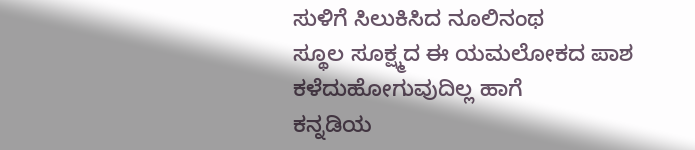ಸುಳಿಗೆ ಸಿಲುಕಿಸಿದ ನೂಲಿನಂಥ
ಸ್ಥೂಲ ಸೂಕ್ಷ್ಮದ ಈ ಯಮಲೋಕದ ಪಾಶ
ಕಳೆದುಹೋಗುವುದಿಲ್ಲ ಹಾಗೆ
ಕನ್ನಡಿಯ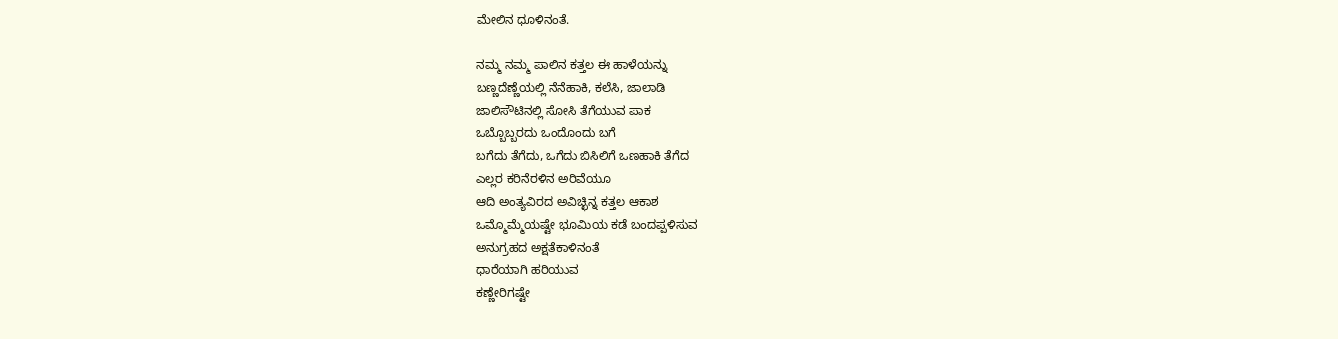ಮೇಲಿನ ಧೂಳಿನಂತೆ.

ನಮ್ಮ ನಮ್ಮ ಪಾಲಿನ ಕತ್ತಲ ಈ ಹಾಳೆಯನ್ನು
ಬಣ್ಣದೆಣ್ಣೆಯಲ್ಲಿ ನೆನೆಹಾಕಿ, ಕಲೆಸಿ, ಜಾಲಾಡಿ
ಜಾಲಿಸೌಟಿನಲ್ಲಿ ಸೋಸಿ ತೆಗೆಯುವ ಪಾಕ
ಒಬ್ಬೊಬ್ಬರದು ಒಂದೊಂದು ಬಗೆ
ಬಗೆದು ತೆಗೆದು, ಒಗೆದು ಬಿಸಿಲಿಗೆ ಒಣಹಾಕಿ ತೆಗೆದ
ಎಲ್ಲರ ಕರಿನೆರಳಿನ ಅರಿವೆಯೂ
ಆದಿ ಅಂತ್ಯವಿರದ ಅವಿಚ್ಛಿನ್ನ ಕತ್ತಲ ಆಕಾಶ
ಒಮ್ಮೊಮ್ಮೆಯಷ್ಟೇ ಭೂಮಿಯ ಕಡೆ ಬಂದಪ್ಪಳಿಸುವ
ಅನುಗ್ರಹದ ಅಕ್ಷತೆಕಾಳಿನಂತೆ
ಧಾರೆಯಾಗಿ ಹರಿಯುವ
ಕಣ್ಣೇರಿಗಷ್ಟೇ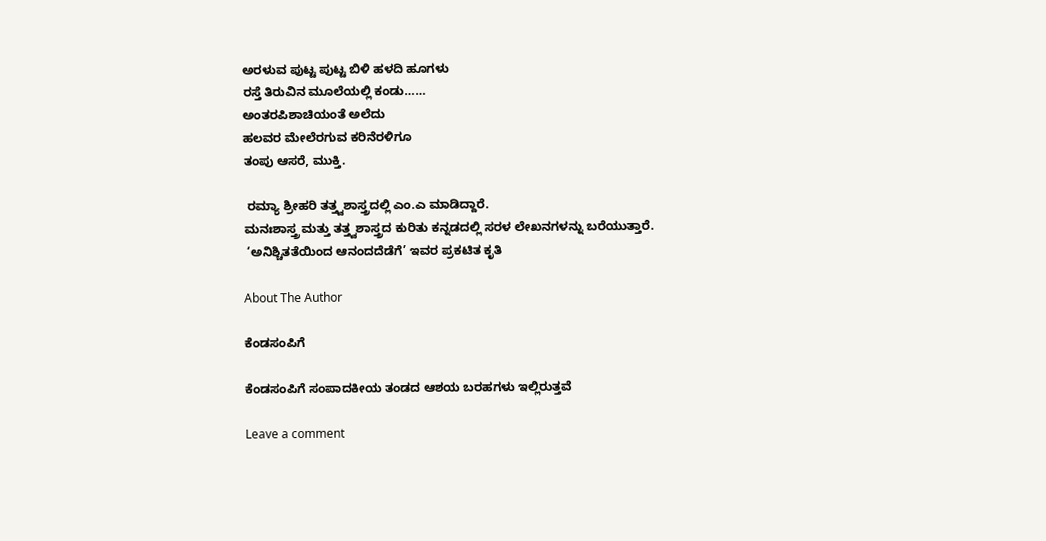ಅರಳುವ ಪುಟ್ಟ ಪುಟ್ಟ ಬಿಳಿ ಹಳದಿ ಹೂಗಳು
ರಸ್ತೆ ತಿರುವಿನ ಮೂಲೆಯಲ್ಲಿ ಕಂಡು……
ಅಂತರಪಿಶಾಚಿಯಂತೆ ಅಲೆದು
ಹಲವರ ಮೇಲೆರಗುವ ಕರಿನೆರಳಿಗೂ
ತಂಪು ಆಸರೆ, ಮುಕ್ತಿ.

 ರಮ್ಯಾ ಶ್ರೀಹರಿ ತತ್ತ್ವಶಾಸ್ತ್ರದಲ್ಲಿ ಎಂ.ಎ ಮಾಡಿದ್ದಾರೆ.
ಮನಃಶಾಸ್ತ್ರ ಮತ್ತು ತತ್ತ್ವಶಾಸ್ತ್ರದ ಕುರಿತು ಕನ್ನಡದಲ್ಲಿ ಸರಳ ಲೇಖನಗಳನ್ನು ಬರೆಯುತ್ತಾರೆ.
 ‘ಅನಿಶ್ಚಿತತೆಯಿಂದ ಆನಂದದೆಡೆಗೆ’ ಇವರ ಪ್ರಕಟಿತ ಕೃತಿ

About The Author

ಕೆಂಡಸಂಪಿಗೆ

ಕೆಂಡಸಂಪಿಗೆ ಸಂಪಾದಕೀಯ ತಂಡದ ಆಶಯ ಬರಹಗಳು ಇಲ್ಲಿರುತ್ತವೆ

Leave a comment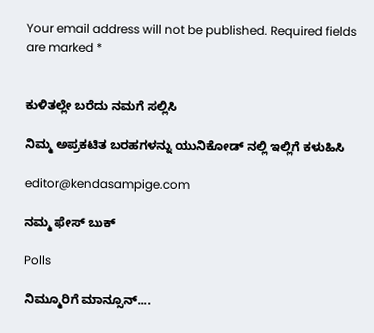Your email address will not be published. Required fields are marked *


ಕುಳಿತಲ್ಲೇ ಬರೆದು ನಮಗೆ ಸಲ್ಲಿಸಿ

ನಿಮ್ಮ ಅಪ್ರಕಟಿತ ಬರಹಗಳನ್ನು ಯುನಿಕೋಡ್ ನಲ್ಲಿ ಇಲ್ಲಿಗೆ ಕಳುಹಿಸಿ

editor@kendasampige.com

ನಮ್ಮ ಫೇಸ್ ಬುಕ್

Polls

ನಿಮ್ಮೂರಿಗೆ ಮಾನ್ಸೂನ್....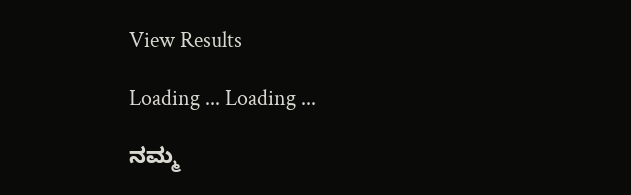View Results

Loading ... Loading ...

ನಮ್ಮ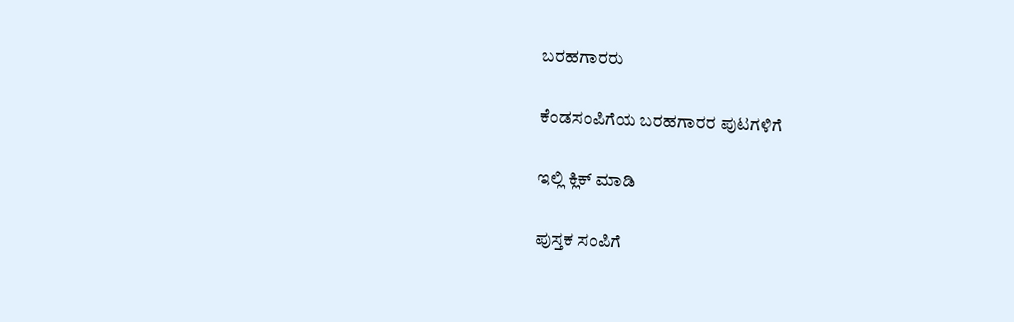ಬರಹಗಾರರು

ಕೆಂಡಸಂಪಿಗೆಯ ಬರಹಗಾರರ ಪುಟಗಳಿಗೆ

ಇಲ್ಲಿ ಕ್ಲಿಕ್ ಮಾಡಿ

ಪುಸ್ತಕ ಸಂಪಿಗೆ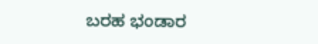ಬರಹ ಭಂಡಾರ